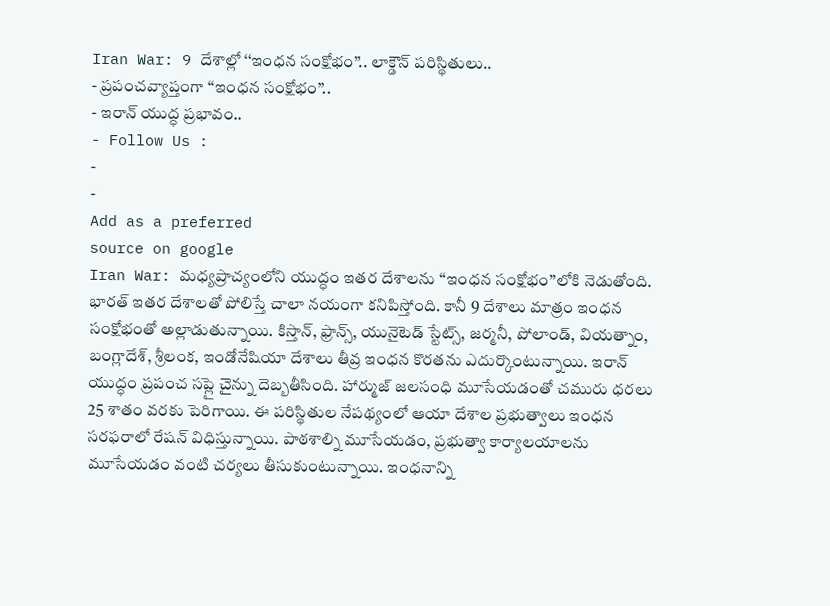Iran War: 9 దేశాల్లో ‘‘ఇంధన సంక్షోభం’’.. లాక్డౌన్ పరిస్థితులు..
- ప్రపంచవ్యాప్తంగా ‘‘ఇంధన సంక్షోభం’’..
- ఇరాన్ యుద్ధ ప్రభావం..
- Follow Us :
-
-
Add as a preferred
source on google
Iran War: మధ్యప్రాచ్యంలోని యుద్ధం ఇతర దేశాలను ‘‘ఇంధన సంక్షోభం’’లోకి నెడుతోంది. భారత్ ఇతర దేశాలతో పోలిస్తే చాలా నయంగా కనిపిస్తోంది. కానీ 9 దేశాలు మాత్రం ఇంధన సంక్షోభంతో అల్లాడుతున్నాయి. కిస్తాన్, ఫ్రాన్స్, యునైటెడ్ స్టేట్స్, జర్మనీ, పోలాండ్, వియత్నాం, బంగ్లాదేశ్, శ్రీలంక, ఇండోనేషియా దేశాలు తీవ్ర ఇంధన కొరతను ఎదుర్కొంటున్నాయి. ఇరాన్ యుద్ధం ప్రపంచ సప్లై చైన్ను దెబ్బతీసింది. హార్ముజ్ జలసంధి మూసేయడంతో చమురు ధరలు 25 శాతం వరకు పెరిగాయి. ఈ పరిస్థితుల నేపథ్యంలో ఆయా దేశాల ప్రభుత్వాలు ఇంధన సరఫరాలో రేషన్ విధిస్తున్నాయి. పాఠశాల్ని మూసేయడం, ప్రభుత్వా కార్యాలయాలను మూసేయడం వంటి చర్యలు తీసుకుంటున్నాయి. ఇంధనాన్ని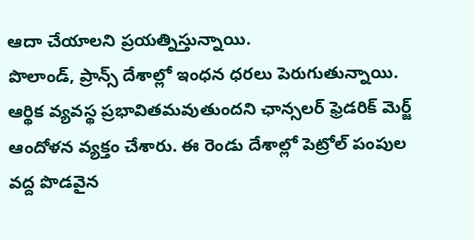ఆదా చేయాలని ప్రయత్నిస్తున్నాయి.
పొలాండ్, ప్రాన్స్ దేశాల్లో ఇంధన ధరలు పెరుగుతున్నాయి. ఆర్థిక వ్యవస్థ ప్రభావితమవుతుందని ఛాన్సలర్ ఫ్రెడరిక్ మెర్జ్ ఆందోళన వ్యక్తం చేశారు. ఈ రెండు దేశాల్లో పెట్రోల్ పంపుల వద్ద పొడవైన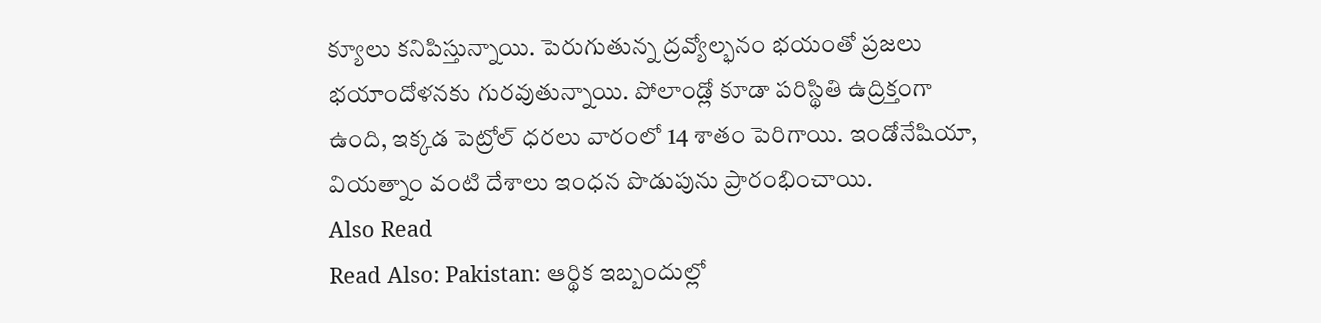క్యూలు కనిపిస్తున్నాయి. పెరుగుతున్న ద్రవ్యోల్భనం భయంతో ప్రజలు భయాందోళనకు గురవుతున్నాయి. పోలాండ్లో కూడా పరిస్థితి ఉద్రిక్తంగా ఉంది, ఇక్కడ పెట్రోల్ ధరలు వారంలో 14 శాతం పెరిగాయి. ఇండోనేషియా, వియత్నాం వంటి దేశాలు ఇంధన పొడుపును ప్రారంభించాయి.
Also Read
Read Also: Pakistan: ఆర్థిక ఇబ్బందుల్లో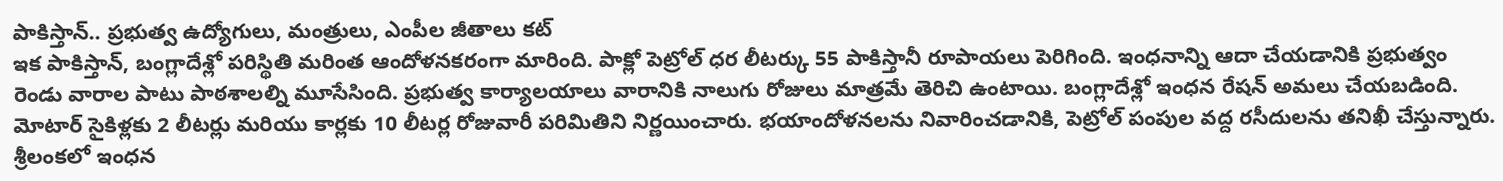పాకిస్తాన్.. ప్రభుత్వ ఉద్యోగులు, మంత్రులు, ఎంపీల జీతాలు కట్
ఇక పాకిస్తాన్, బంగ్లాదేశ్లో పరిస్థితి మరింత ఆందోళనకరంగా మారింది. పాక్లో పెట్రోల్ ధర లీటర్కు 55 పాకిస్తానీ రూపాయలు పెరిగింది. ఇంధనాన్ని ఆదా చేయడానికి ప్రభుత్వం రెండు వారాల పాటు పాఠశాలల్ని మూసేసింది. ప్రభుత్వ కార్యాలయాలు వారానికి నాలుగు రోజులు మాత్రమే తెరిచి ఉంటాయి. బంగ్లాదేశ్లో ఇంధన రేషన్ అమలు చేయబడింది. మోటార్ సైకిళ్లకు 2 లీటర్లు మరియు కార్లకు 10 లీటర్ల రోజువారీ పరిమితిని నిర్ణయించారు. భయాందోళనలను నివారించడానికి, పెట్రోల్ పంపుల వద్ద రసీదులను తనిఖీ చేస్తున్నారు.
శ్రీలంకలో ఇంధన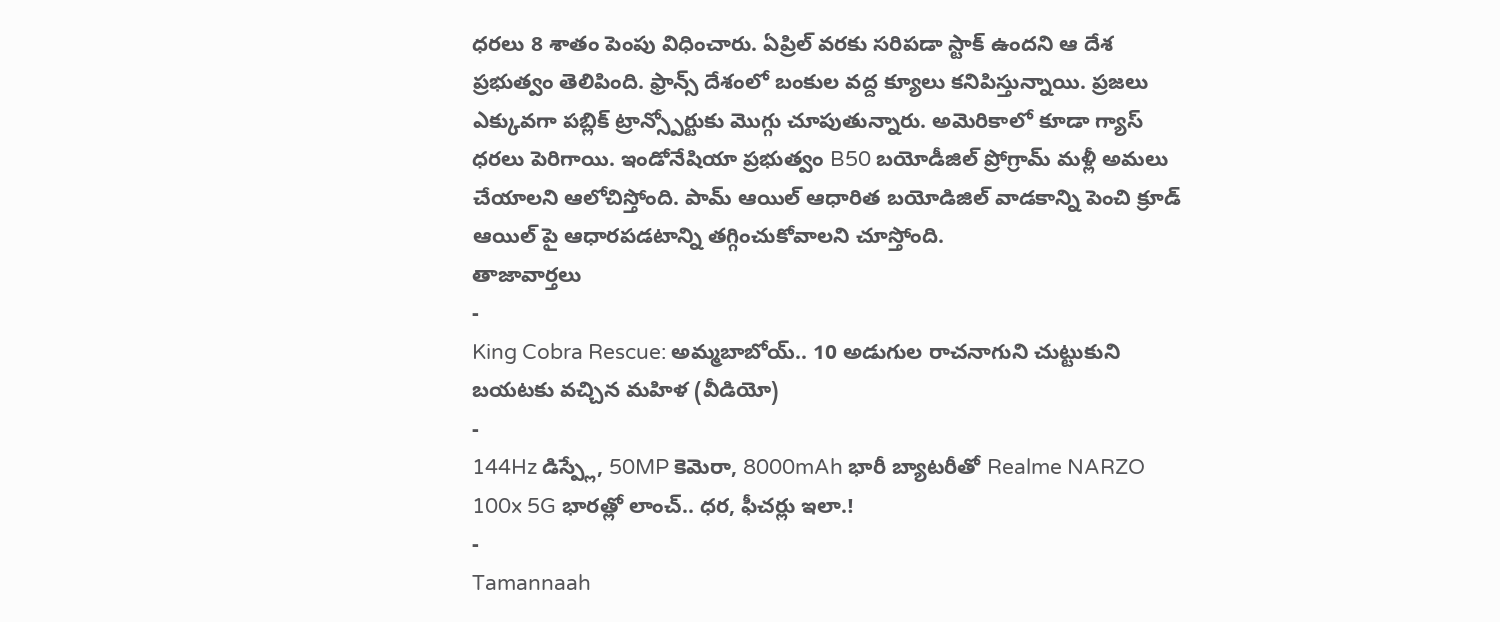ధరలు 8 శాతం పెంపు విధించారు. ఏప్రిల్ వరకు సరిపడా స్టాక్ ఉందని ఆ దేశ ప్రభుత్వం తెలిపింది. ఫ్రాన్స్ దేశంలో బంకుల వద్ద క్యూలు కనిపిస్తున్నాయి. ప్రజలు ఎక్కువగా పబ్లిక్ ట్రాన్స్పోర్టుకు మొగ్గు చూపుతున్నారు. అమెరికాలో కూడా గ్యాస్ ధరలు పెరిగాయి. ఇండోనేషియా ప్రభుత్వం B50 బయోడీజిల్ ప్రోగ్రామ్ మళ్లీ అమలు చేయాలని ఆలోచిస్తోంది. పామ్ ఆయిల్ ఆధారిత బయోడిజిల్ వాడకాన్ని పెంచి క్రూడ్ ఆయిల్ పై ఆధారపడటాన్ని తగ్గించుకోవాలని చూస్తోంది.
తాజావార్తలు
-
King Cobra Rescue: అమ్మబాబోయ్.. 10 అడుగుల రాచనాగుని చుట్టుకుని బయటకు వచ్చిన మహిళ (వీడియో)
-
144Hz డిస్ప్లే, 50MP కెమెరా, 8000mAh భారీ బ్యాటరీతో Realme NARZO 100x 5G భారత్లో లాంచ్.. ధర, ఫీచర్లు ఇలా.!
-
Tamannaah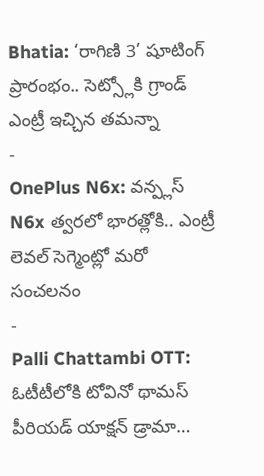Bhatia: ‘రాగిణి 3’ షూటింగ్ ప్రారంభం.. సెట్స్లోకి గ్రాండ్ ఎంట్రీ ఇచ్చిన తమన్నా
-
OnePlus N6x: వన్ప్లస్ N6x త్వరలో భారత్లోకి.. ఎంట్రీ లెవల్ సెగ్మెంట్లో మరో సంచలనం
-
Palli Chattambi OTT: ఓటీటీలోకి టోవినో థామస్ పీరియడ్ యాక్షన్ డ్రామా…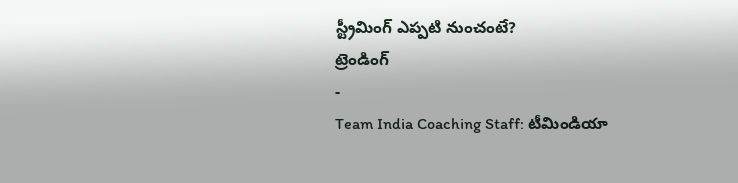స్ట్రీమింగ్ ఎప్పటి నుంచంటే?
ట్రెండింగ్
-
Team India Coaching Staff: టీమిండియా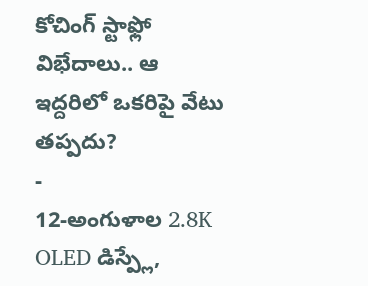కోచింగ్ స్టాఫ్లో విభేదాలు.. ఆ ఇద్దరిలో ఒకరిపై వేటు తప్పదు?
-
12-అంగుళాల 2.8K OLED డిస్ప్లే,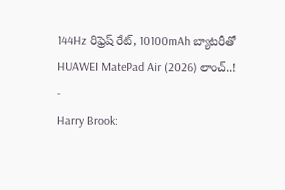144Hz రిఫ్రెష్ రేట్, 10100mAh బ్యాటరీతో HUAWEI MatePad Air (2026) లాంచ్..!
-
Harry Brook: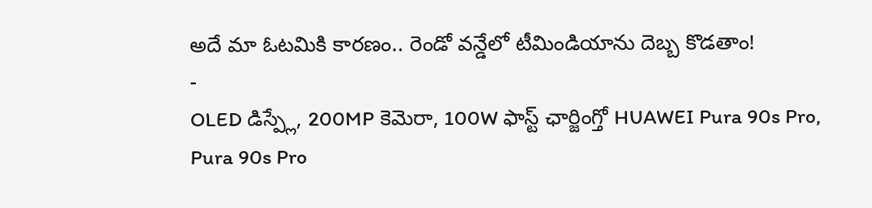అదే మా ఓటమికి కారణం.. రెండో వన్డేలో టీమిండియాను దెబ్బ కొడతాం!
-
OLED డిస్ప్లే, 200MP కెమెరా, 100W ఫాస్ట్ ఛార్జింగ్తో HUAWEI Pura 90s Pro, Pura 90s Pro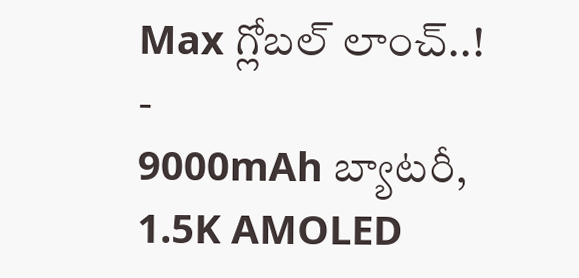Max గ్లోబల్ లాంచ్..!
-
9000mAh బ్యాటరీ, 1.5K AMOLED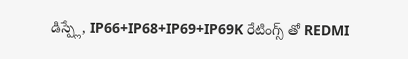డిస్ప్లే, IP66+IP68+IP69+IP69K రేటింగ్స్ తో REDMI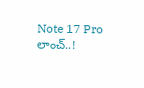Note 17 Pro లాంచ్..!